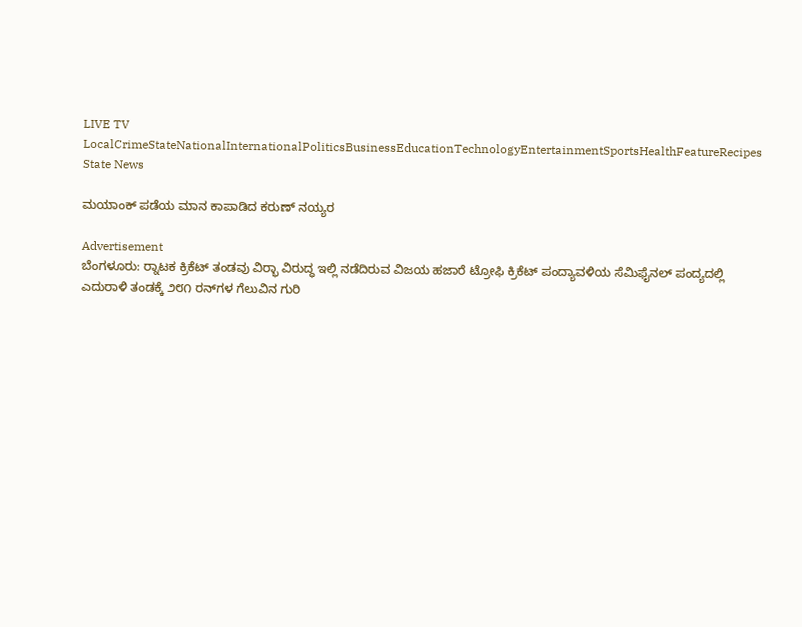LIVE TV LocalCrimeStateNationalInternationalPoliticsBusinessEducationTechnologyEntertainmentSportsHealthFeatureRecipes
State News

ಮಯಾಂಕ್ ಪಡೆಯ ಮಾನ ಕಾಪಾಡಿದ ಕರುಣ್ ನಯ್ಯರ

Advertisement
ಬೆಂಗಳೂರು: ರ‍್ನಾಟಕ ಕ್ರಿಕೆಟ್ ತಂಡವು ವಿರ‍್ಭಾ ವಿರುದ್ಧ ಇಲ್ಲಿ ನಡೆದಿರುವ ವಿಜಯ ಹಜಾರೆ ಟ್ರೋಫಿ ಕ್ರಿಕೆಟ್ ಪಂದ್ಯಾವಳಿಯ ಸೆಮಿಫೈನಲ್ ಪಂದ್ಯದಲ್ಲಿ ಎದುರಾಳಿ ತಂಡಕ್ಕೆ ೨೮೧ ರನ್‌ಗಳ ಗೆಲುವಿನ ಗುರಿ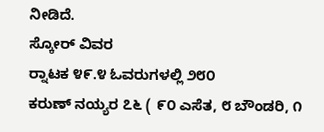ನೀಡಿದೆ.
ಸ್ಕೋರ್ ವಿವರ
ರ‍್ನಾಟಕ ೪೯.೪ ಓವರುಗಳಲ್ಲಿ ೨೮೦
ಕರುಣ್ ನಯ್ಯರ ೭೬ ( ೯೦ ಎಸೆತ, ೮ ಬೌಂಡರಿ, ೧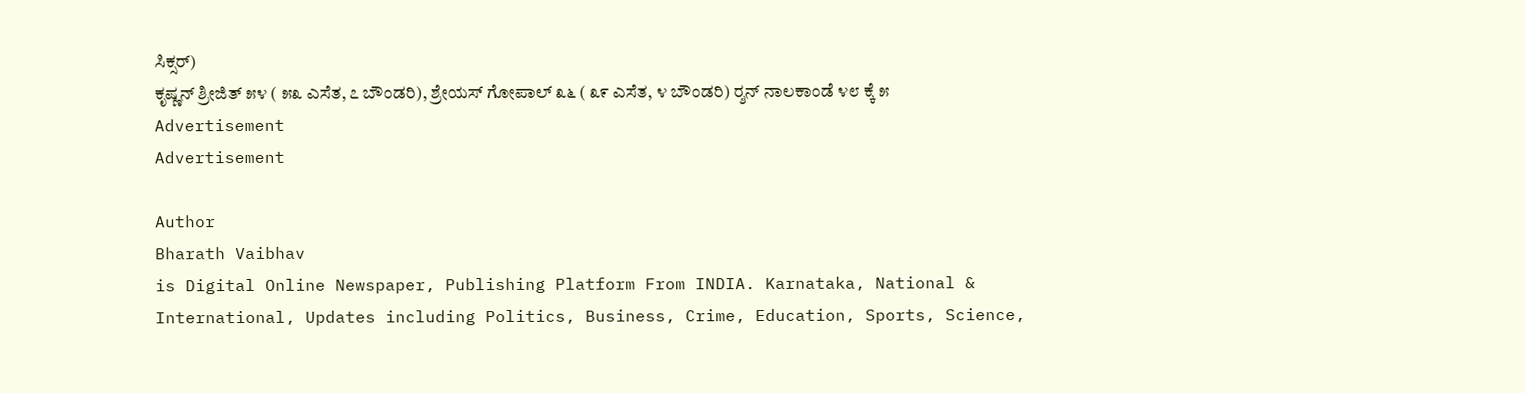ಸಿಕ್ಸರ್)
ಕೃಷ್ಣನ್ ಶ್ರೀಜಿತ್ ೫೪ ( ೫೩ ಎಸೆತ, ೭ ಬೌಂಡರಿ), ಶ್ರೇಯಸ್ ಗೋಪಾಲ್ ೩೬ ( ೩೯ ಎಸೆತ, ೪ ಬೌಂಡರಿ) ರ‍್ಶನ್ ನಾಲಕಾಂಡೆ ೪೮ ಕ್ಕೆ ೫
Advertisement
Advertisement

Author
Bharath Vaibhav
is Digital Online Newspaper, Publishing Platform From INDIA. Karnataka, National & International, Updates including Politics, Business, Crime, Education, Sports, Science,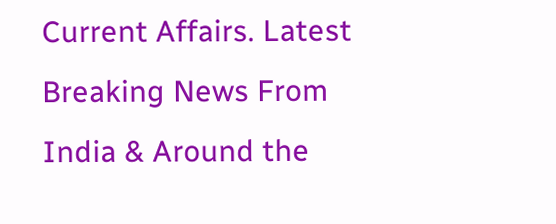Current Affairs. Latest Breaking News From India & Around the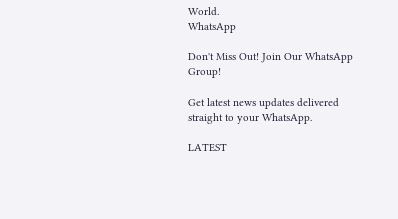World.
WhatsApp

Don't Miss Out! Join Our WhatsApp Group!

Get latest news updates delivered straight to your WhatsApp.

LATEST